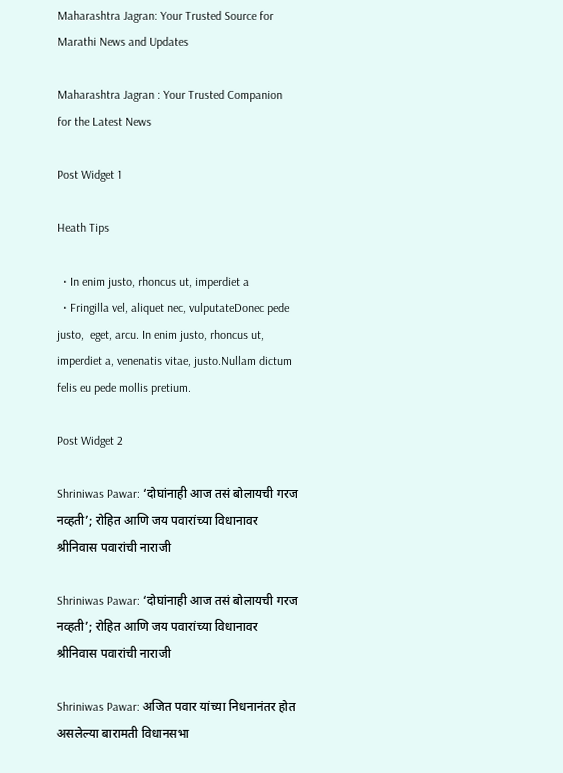Maharashtra Jagran: Your Trusted Source for Marathi News and Updates

Maharashtra Jagran : Your Trusted Companion for the Latest News

Post Widget 1

Heath Tips

  • In enim justo, rhoncus ut, imperdiet a
  • Fringilla vel, aliquet nec, vulputateDonec pede justo,  eget, arcu. In enim justo, rhoncus ut, imperdiet a, venenatis vitae, justo.Nullam dictum felis eu pede mollis pretium.

Post Widget 2

Shriniwas Pawar: ‘दोघांनाही आज तसं बोलायची गरज नव्हती’; रोहित आणि जय पवारांच्या विधानावर श्रीनिवास पवारांची नाराजी

Shriniwas Pawar: ‘दोघांनाही आज तसं बोलायची गरज नव्हती’; रोहित आणि जय पवारांच्या विधानावर श्रीनिवास पवारांची नाराजी

Shriniwas Pawar: अजित पवार यांच्या निधनानंतर होत असलेल्या बारामती विधानसभा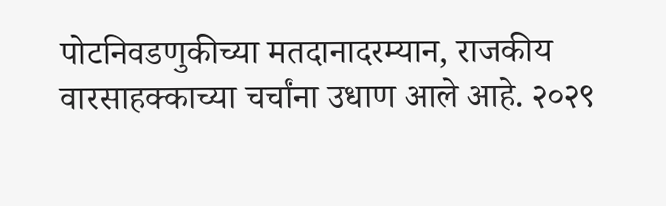पोटनिवडणुकीच्या मतदानादरम्यान, राजकीय वारसाहक्काच्या चर्चांना उधाण आले आहे. २०२९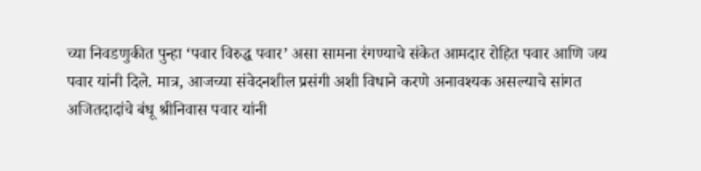च्या निवडणुकीत पुन्हा ‘पवार विरुद्ध पवार’ असा सामना रंगण्याचे संकेत आमदार रोहित पवार आणि जय पवार यांनी दिले. मात्र, आजच्या संवेदनशील प्रसंगी अशी विधाने करणे अनावश्यक असल्याचे सांगत अजितदादांचे बंधू श्रीनिवास पवार यांनी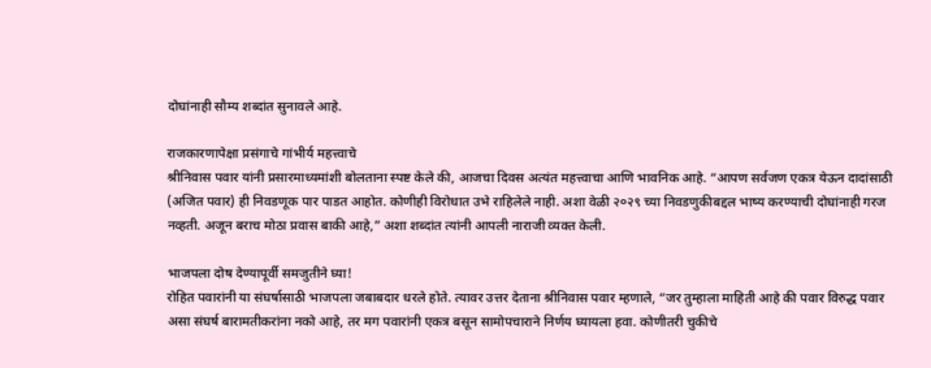दोघांनाही सौम्य शब्दांत सुनावले आहे.

राजकारणापेक्षा प्रसंगाचे गांभीर्य महत्त्वाचे
श्रीनिवास पवार यांनी प्रसारमाध्यमांशी बोलताना स्पष्ट केले की, आजचा दिवस अत्यंत महत्त्वाचा आणि भावनिक आहे. “आपण सर्वजण एकत्र येऊन दादांसाठी (अजित पवार) ही निवडणूक पार पाडत आहोत. कोणीही विरोधात उभे राहिलेले नाही. अशा वेळी २०२९ च्या निवडणुकीबद्दल भाष्य करण्याची दोघांनाही गरज नव्हती. अजून बराच मोठा प्रवास बाकी आहे,” अशा शब्दांत त्यांनी आपली नाराजी व्यक्त केली.

भाजपला दोष देण्यापूर्वी समजुतीने घ्या!
रोहित पवारांनी या संघर्षासाठी भाजपला जबाबदार धरले होते. त्यावर उत्तर देताना श्रीनिवास पवार म्हणाले, “जर तुम्हाला माहिती आहे की पवार विरुद्ध पवार असा संघर्ष बारामतीकरांना नको आहे, तर मग पवारांनी एकत्र बसून सामोपचाराने निर्णय घ्यायला हवा. कोणीतरी चुकीचे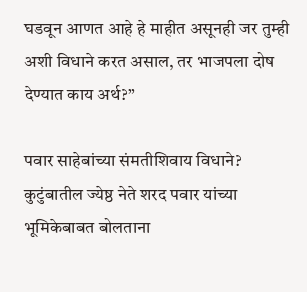घडवून आणत आहे हे माहीत असूनही जर तुम्ही अशी विधाने करत असाल, तर भाजपला दोष देण्यात काय अर्थ?”

पवार साहेबांच्या संमतीशिवाय विधाने?
कुटुंबातील ज्येष्ठ नेते शरद पवार यांच्या भूमिकेबाबत बोलताना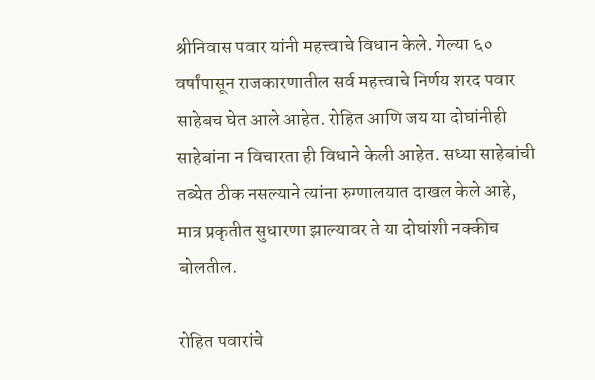श्रीनिवास पवार यांनी महत्त्वाचे विधान केले. गेल्या ६० वर्षांपासून राजकारणातील सर्व महत्त्वाचे निर्णय शरद पवार साहेबच घेत आले आहेत. रोहित आणि जय या दोघांनीही साहेबांना न विचारता ही विधाने केली आहेत. सध्या साहेबांची तब्येत ठीक नसल्याने त्यांना रुग्णालयात दाखल केले आहे, मात्र प्रकृतीत सुधारणा झाल्यावर ते या दोघांशी नक्कीच बोलतील.

रोहित पवारांचे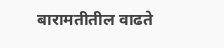बारामतीतील वाढते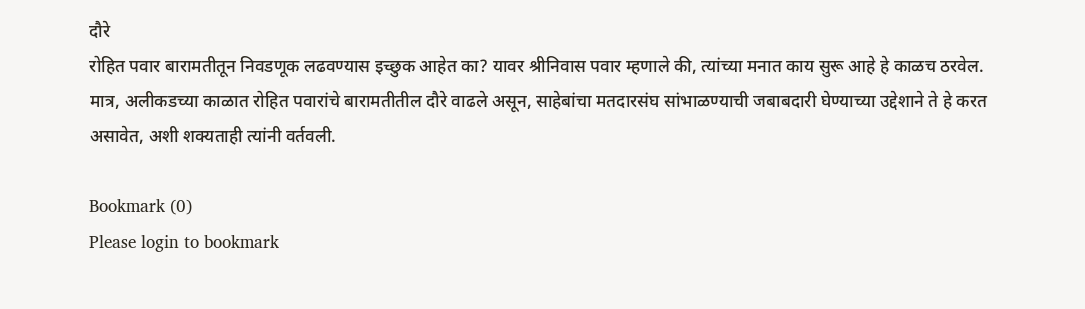दौरे
रोहित पवार बारामतीतून निवडणूक लढवण्यास इच्छुक आहेत का? यावर श्रीनिवास पवार म्हणाले की, त्यांच्या मनात काय सुरू आहे हे काळच ठरवेल. मात्र, अलीकडच्या काळात रोहित पवारांचे बारामतीतील दौरे वाढले असून, साहेबांचा मतदारसंघ सांभाळण्याची जबाबदारी घेण्याच्या उद्देशाने ते हे करत असावेत, अशी शक्यताही त्यांनी वर्तवली.

Bookmark (0)
Please login to bookmark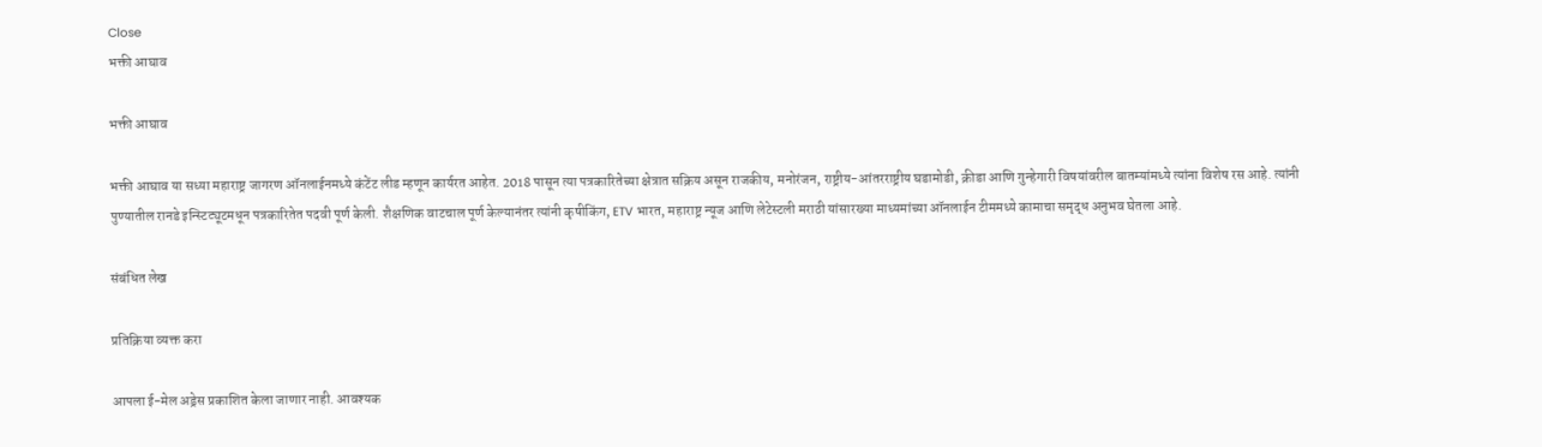Close
भक्ती आघाव

भक्ती आघाव

भक्ती आघाव या सध्या महाराष्ट्र जागरण ऑनलाईनमध्ये कंटेंट लीड म्हणून कार्यरत आहेत. 2018 पासून त्या पत्रकारितेच्या क्षेत्रात सक्रिय असून राजकीय, मनोरंजन, राष्ट्रीय-आंतरराष्ट्रीय घडामोडी, क्रीडा आणि गुन्हेगारी विषयांवरील बातम्यांमध्ये त्यांना विशेष रस आहे. त्यांनी पुण्यातील रानडे इन्स्टिट्यूटमधून पत्रकारितेत पदवी पूर्ण केली. शैक्षणिक वाटचाल पूर्ण केल्यानंतर त्यांनी कृषीकिंग, ETV भारत, महाराष्ट्र न्यूज आणि लेटेस्टली मराठी यांसारख्या माध्यमांच्या ऑनलाईन टीममध्ये कामाचा समृद्ध अनुभव घेतला आहे.

संबंधित लेख

प्रतिक्रिया व्यक्त करा

आपला ई-मेल अड्रेस प्रकाशित केला जाणार नाही. आवश्यक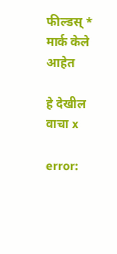फील्डस् * मार्क केले आहेत

हे देखील वाचा x

error: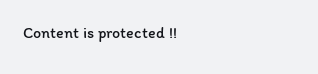Content is protected !!